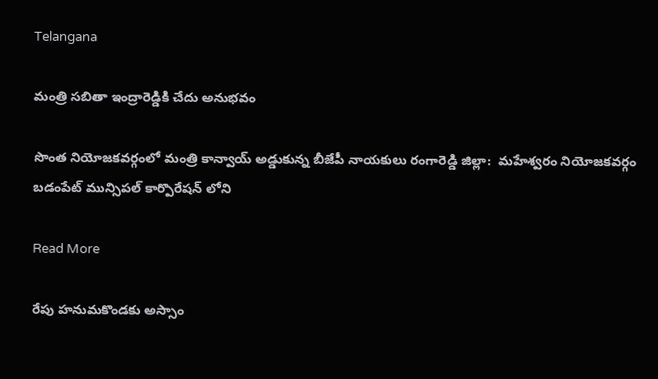Telangana

మంత్రి సబితా ఇంద్రారెడ్డికి చేదు అనుభవం

సొంత నియోజకవర్గంలో మంత్రి కాన్వాయ్ అడ్డుకున్న బీజేపీ నాయకులు రంగారెడ్డి జిల్లా:  మహేశ్వరం నియోజకవర్గం బడంపేట్ మున్సిపల్ కార్పొరేషన్ లోని

Read More

రేపు హనుమకొండకు అస్సాం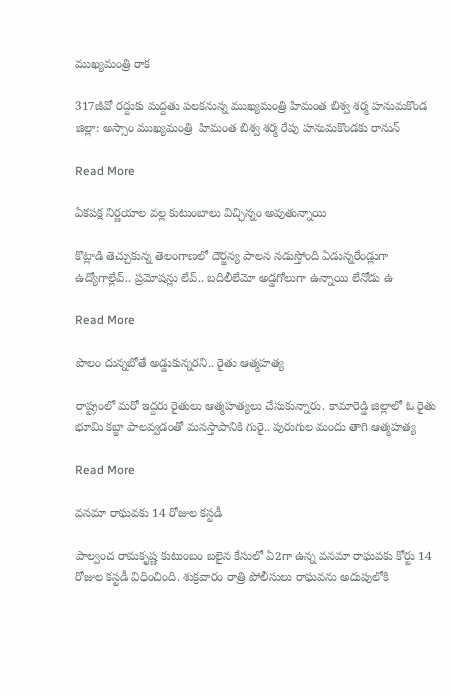ముఖ్యమంత్రి రాక

317జీవో రద్దుకు మద్దతు పలకనున్న ముఖ్యమంత్రి హిమంత బిశ్వ శర్మ హనుమకొండ జిల్లా: అస్సాం ముఖ్యమంత్రి  హిమంత బిశ్వ శర్మ రేపు హనుమకొండకు రానున్

Read More

ఏకపక్ష నిర్ణయాల వల్ల కుటుంబాలు విచ్ఛిన్నం అవుతున్నాయి

కొట్లాడి తెచ్చుకున్న తెలంగాణలో దౌర్జన్య పాలన నడుస్తోంది ఏడున్నరేండ్లుగా ఉద్యోగాల్లేవ్.. ప్రమోషన్లు లేవ్.. బదిలీలేమో అడ్డగోలుగా ఉన్నాయి లేనోడు ఉ

Read More

పొలం దున్నబోతే అడ్డుకున్నరని.. రైతు ఆత్మహత్య

రాష్ట్రంలో మరో ఇద్దరు రైతులు ఆత్మహత్యలు చేసుకున్నారు. కామారెడ్డి జిల్లాలో ఓ రైతు భూమి కబ్జా పాలవ్వడంతో మనస్తాపానికి గురై.. పురుగుల మందు తాగి ఆత్మహత్య

Read More

వనమా రాఘవకు 14 రోజుల కస్టడీ

పాల్వంచ రామకృష్ణ కుటుంబం బలైన కేసులో ఏ2గా ఉన్న వనమా రాఘవకు కోర్టు 14 రోజుల కస్టడీ విధించింది. శుక్రవారం రాత్రి పోలీసులు రాఘవను అదుపులోకి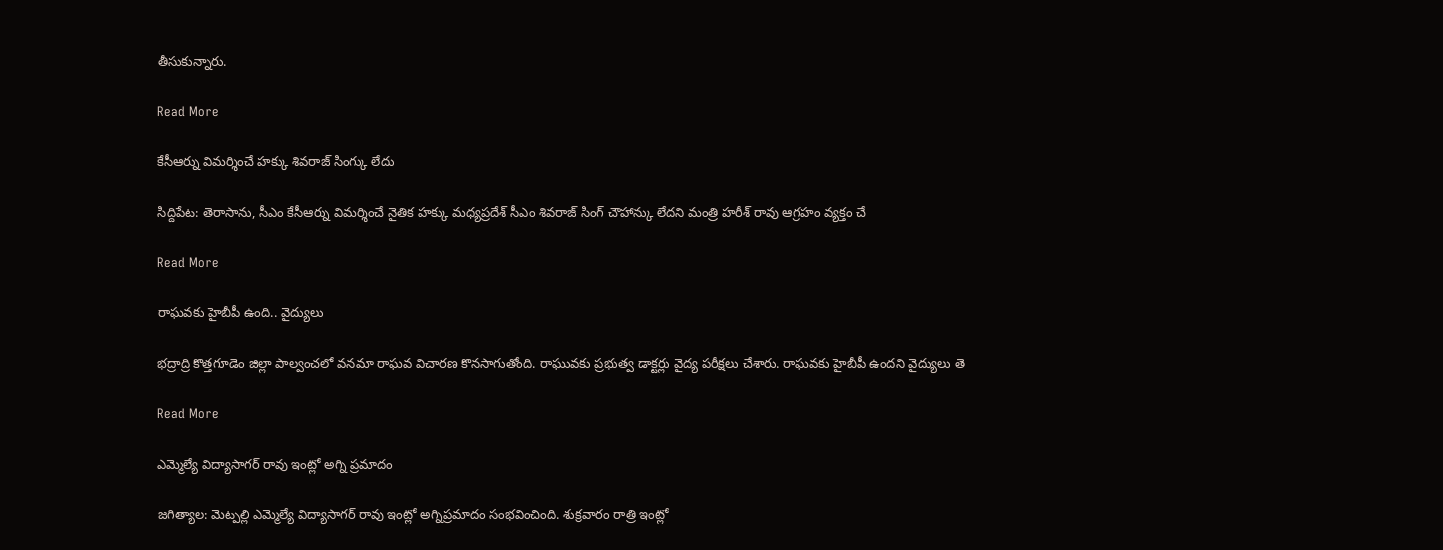తీసుకున్నారు.

Read More

కేసీఆర్ను విమర్శించే హక్కు శివరాజ్ సింగ్కు లేదు

సిద్దిపేట: తెరాసాను, సీఎం కేసీఆర్ను విమర్శించే నైతిక హక్కు మధ్యప్రదేశ్ సీఎం శివరాజ్ సింగ్ చౌహాన్కు లేదని మంత్రి హరీశ్ రావు ఆగ్రహం వ్యక్తం చే

Read More

రాఘవకు హైబీపీ ఉంది.. వైద్యులు

భద్రాద్రి కొత్తగూడెం జిల్లా పాల్వంచలో వనమా రాఘవ విచారణ కొనసాగుతోంది. రాఘువకు ప్రభుత్వ డాక్టర్లు వైద్య పరీక్షలు చేశారు. రాఘవకు హైబీపీ ఉందని వైద్యులు తె

Read More

ఎమ్మెల్యే విద్యాసాగర్ రావు ఇంట్లో అగ్ని ప్రమాదం

జగిత్యాల: మెట్పల్లి ఎమ్మెల్యే విద్యాసాగర్ రావు ఇంట్లో అగ్నిప్రమాదం సంభవించింది. శుక్రవారం రాత్రి ఇంట్లో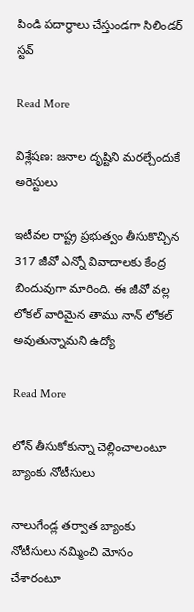పిండి పదార్థాలు చేస్తుండగా సిలిండర్ స్టవ్

Read More

విశ్లేషణ: జనాల దృష్టిని మరల్చేందుకే అరెస్టులు

ఇటీవల రాష్ట్ర ప్రభుత్వం తీసుకొచ్చిన 317 జీవో ఎన్నో వివాదాలకు కేంద్ర బిందువుగా మారింది. ఈ జీవో వల్ల లోకల్ వారిమైన తాము నాన్ లోకల్ అవుతున్నామని ఉద్యో

Read More

లోన్ తీసుకోకున్నా చెల్లించాలంటూ బ్యాంకు నోటీసులు

నాలుగేండ్ల తర్వాత బ్యాంకు నోటీసులు నమ్మించి మోసం చేశారంటూ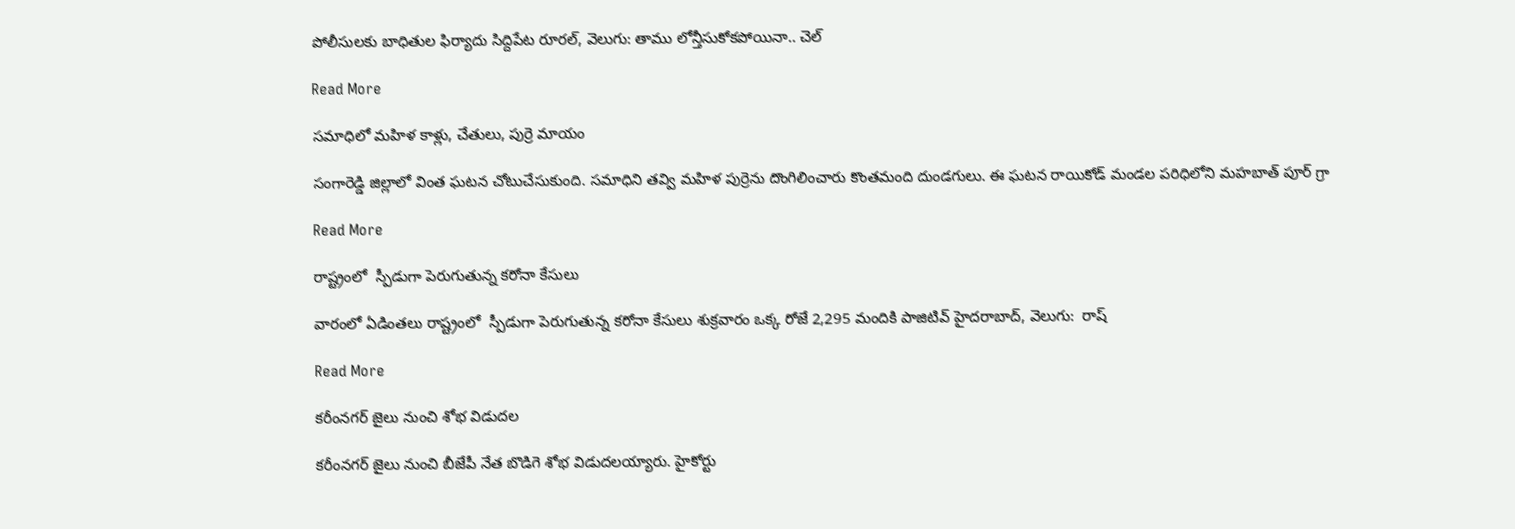పోలీసులకు బాధితుల ఫిర్యాదు సిద్దిపేట రూరల్, వెలుగు: తాము లోన్తీసుకోకపోయినా.. చెల్

Read More

సమాధిలో మహిళ కాళ్లు, చేతులు, పుర్రె మాయం

సంగారెడ్డి జిల్లాలో వింత ఘటన చోటుచేసుకుంది. సమాధిని తవ్వి మహిళ పుర్రెను దొంగిలించారు కొంతమంది దుండగులు. ఈ ఘటన రాయికోడ్ మండల పరిధిలోని మహబాత్ పూర్ గ్రా

Read More

రాష్ట్రంలో  స్పీడుగా పెరుగుతున్న కరోనా కేసులు

వారంలో ఏడింతలు రాష్ట్రంలో  స్పీడుగా పెరుగుతున్న కరోనా కేసులు శుక్రవారం ఒక్క రోజే 2,295 మందికి పాజిటివ్ హైదరాబాద్, వెలుగు:  రాష్

Read More

కరీంనగర్ జైలు నుంచి శోభ విడుదల

కరీంనగర్ జైలు నుంచి బీజేపీ నేత బొడిగె శోభ విడుదలయ్యారు. హైకోర్టు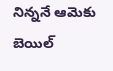నిన్ననే ఆమెకు బెయిల్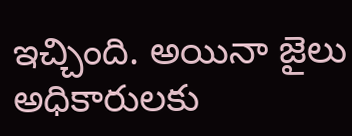ఇచ్చింది. అయినా జైలు అధికారులకు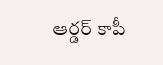ఆర్డర్ కాపీ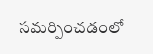సమర్పించడంలో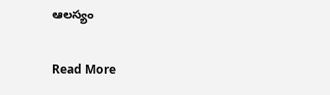ఆలస్యం

Read More